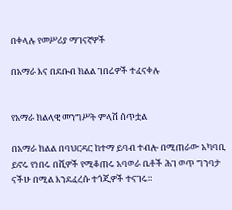በቀላሉ የመሥሪያ ማገናኛዎች

በአማራ እና በደቡብ ክልል ገበሬዎች ተፈናቀሉ


የአማራ ክልላዊ መንግሥት ምላሽ ሰጥቷል

በአማራ ክልል በባህርዳር ከተማ ይባብ ተብሎ በሚጠራው አካባቢ ይኖሩ የነበሩ በሺዎች የሚቆጠሩ አባወራ ቤቶች ሕገ ወጥ ግንባታ ናችሁ በሚል እንደፈረሱ ተጎጂዎች ተናገሩ።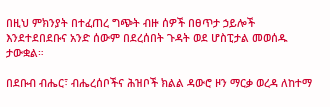በዚህ ምክንያት በተፈጠረ ግጭት ብዙ ሰዎች በፀጥታ ኃይሎች እንደተደበደቡና አንድ ሰውም በደረሰበት ጉዳት ወደ ሆስፒታል መወሰዱ ታውቋል።

በደቡብ ብሔር፣ ብሔረሰቦችና ሕዝቦች ክልል ዳውሮ ዞን ማርቃ ወረዳ ለከተማ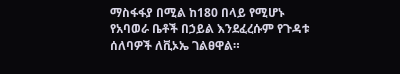ማስፋፋያ በሚል ከ180 በላይ የሚሆኑ የአባወራ ቤቶች በኃይል እንደፈረሱም የጉዳቱ ሰለባዎች ለቪኦኤ ገልፀዋል።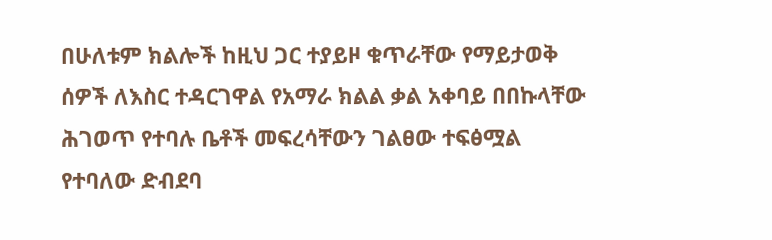በሁለቱም ክልሎች ከዚህ ጋር ተያይዞ ቁጥራቸው የማይታወቅ ሰዎች ለእስር ተዳርገዋል የአማራ ክልል ቃል አቀባይ በበኩላቸው ሕገወጥ የተባሉ ቤቶች መፍረሳቸውን ገልፀው ተፍፅሟል የተባለው ድብደባ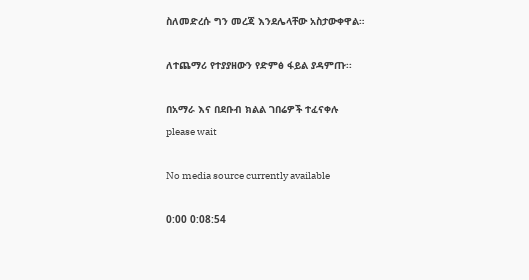ስለመድረሱ ግን መረጃ እንደሌላቸው አስታውቀዋል።

ለተጨማሪ የተያያዘውን የድምፅ ፋይል ያዳምጡ፡፡

በአማራ እና በደቡብ ክልል ገበሬዎች ተፈናቀሉ
please wait

No media source currently available

0:00 0:08:54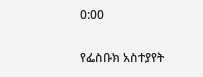0:00

የፌስቡክ አስተያየት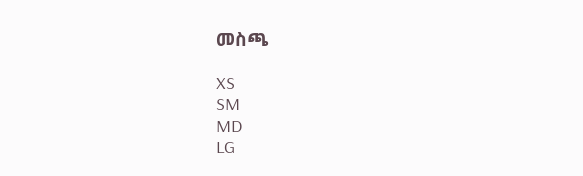መስጫ

XS
SM
MD
LG